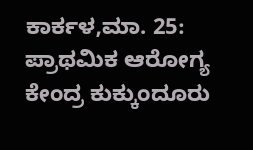ಕಾರ್ಕಳ,ಮಾ. 25: ಪ್ರಾಥಮಿಕ ಆರೋಗ್ಯ ಕೇಂದ್ರ ಕುಕ್ಕುಂದೂರು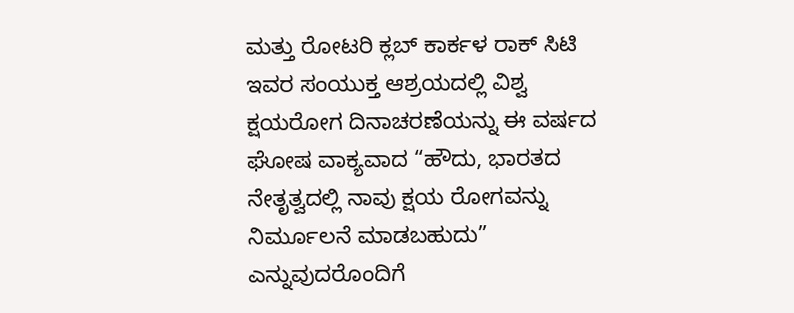ಮತ್ತು ರೋಟರಿ ಕ್ಲಬ್ ಕಾರ್ಕಳ ರಾಕ್ ಸಿಟಿ ಇವರ ಸಂಯುಕ್ತ ಆಶ್ರಯದಲ್ಲಿ ವಿಶ್ವ ಕ್ಷಯರೋಗ ದಿನಾಚರಣೆಯನ್ನು ಈ ವರ್ಷದ ಘೋಷ ವಾಕ್ಯವಾದ “ಹೌದು, ಭಾರತದ ನೇತೃತ್ವದಲ್ಲಿ ನಾವು ಕ್ಷಯ ರೋಗವನ್ನು ನಿರ್ಮೂಲನೆ ಮಾಡಬಹುದು” ಎನ್ನುವುದರೊಂದಿಗೆ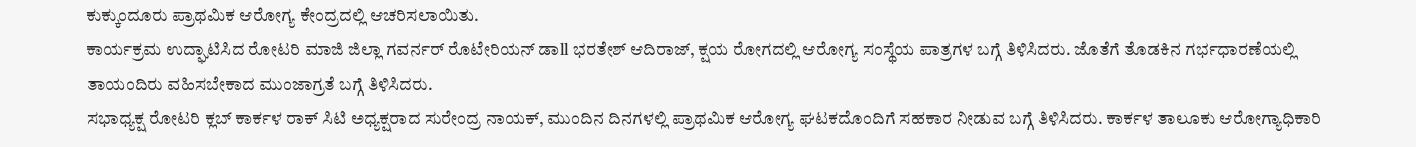ಕುಕ್ಕುಂದೂರು ಪ್ರಾಥಮಿಕ ಆರೋಗ್ಯ ಕೇಂದ್ರದಲ್ಲಿ ಆಚರಿಸಲಾಯಿತು.
ಕಾರ್ಯಕ್ರಮ ಉದ್ಘಾಟಿಸಿದ ರೋಟರಿ ಮಾಜಿ ಜಿಲ್ಲಾ ಗವರ್ನರ್ ರೊಟೇರಿಯನ್ ಡಾll ಭರತೇಶ್ ಆದಿರಾಜ್, ಕ್ಷಯ ರೋಗದಲ್ಲಿ ಆರೋಗ್ಯ ಸಂಸ್ಥೆಯ ಪಾತ್ರಗಳ ಬಗ್ಗೆ ತಿಳಿಸಿದರು. ಜೊತೆಗೆ ತೊಡಕಿನ ಗರ್ಭಧಾರಣೆಯಲ್ಲಿ ತಾಯಂದಿರು ವಹಿಸಬೇಕಾದ ಮುಂಜಾಗ್ರತೆ ಬಗ್ಗೆ ತಿಳಿಸಿದರು.
ಸಭಾಧ್ಯಕ್ಷ ರೋಟರಿ ಕ್ಲಬ್ ಕಾರ್ಕಳ ರಾಕ್ ಸಿಟಿ ಅಧ್ಯಕ್ಷರಾದ ಸುರೇಂದ್ರ ನಾಯಕ್, ಮುಂದಿನ ದಿನಗಳಲ್ಲಿ ಪ್ರಾಥಮಿಕ ಆರೋಗ್ಯ ಘಟಕದೊಂದಿಗೆ ಸಹಕಾರ ನೀಡುವ ಬಗ್ಗೆ ತಿಳಿಸಿದರು. ಕಾರ್ಕಳ ತಾಲೂಕು ಆರೋಗ್ಯಾಧಿಕಾರಿ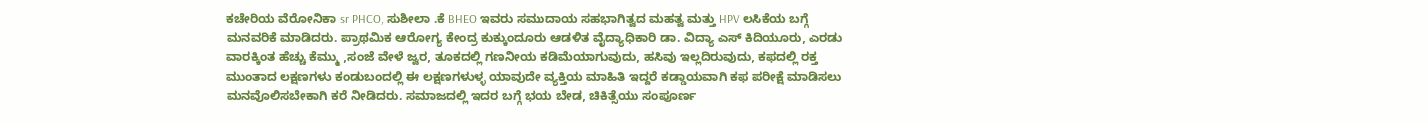ಕಚೇರಿಯ ವೆರೋನಿಕಾ sr PHCO, ಸುಶೀಲಾ .ಕೆ BHEO ಇವರು ಸಮುದಾಯ ಸಹಭಾಗಿತ್ವದ ಮಹತ್ವ ಮತ್ತು HPV ಲಸಿಕೆಯ ಬಗ್ಗೆ ಮನವರಿಕೆ ಮಾಡಿದರು. ಪ್ರಾಥಮಿಕ ಆರೋಗ್ಯ ಕೇಂದ್ರ ಕುಕ್ಕುಂದೂರು ಆಡಳಿತ ವೈದ್ಯಾಧಿಕಾರಿ ಡಾ. ವಿದ್ಯಾ ಎಸ್ ಕಿದಿಯೂರು, ಎರಡು ವಾರಕ್ಕಿಂತ ಹೆಚ್ಚು ಕೆಮ್ಮು ,ಸಂಜೆ ವೇಳೆ ಜ್ವರ, ತೂಕದಲ್ಲಿ ಗಣನೀಯ ಕಡಿಮೆಯಾಗುವುದು, ಹಸಿವು ಇಲ್ಲದಿರುವುದು, ಕಫದಲ್ಲಿ ರಕ್ತ ಮುಂತಾದ ಲಕ್ಷಣಗಳು ಕಂಡುಬಂದಲ್ಲಿ ಈ ಲಕ್ಷಣಗಳುಳ್ಳ ಯಾವುದೇ ವ್ಯಕ್ತಿಯ ಮಾಹಿತಿ ಇದ್ದರೆ ಕಡ್ಡಾಯವಾಗಿ ಕಫ ಪರೀಕ್ಷೆ ಮಾಡಿಸಲು ಮನವೊಲಿಸಬೇಕಾಗಿ ಕರೆ ನೀಡಿದರು. ಸಮಾಜದಲ್ಲಿ ಇದರ ಬಗ್ಗೆ ಭಯ ಬೇಡ, ಚಿಕಿತ್ಸೆಯು ಸಂಪೂರ್ಣ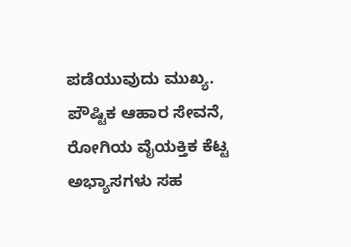ಪಡೆಯುವುದು ಮುಖ್ಯ. ಪೌಷ್ಟಿಕ ಆಹಾರ ಸೇವನೆ, ರೋಗಿಯ ವೈಯಕ್ತಿಕ ಕೆಟ್ಟ ಅಭ್ಯಾಸಗಳು ಸಹ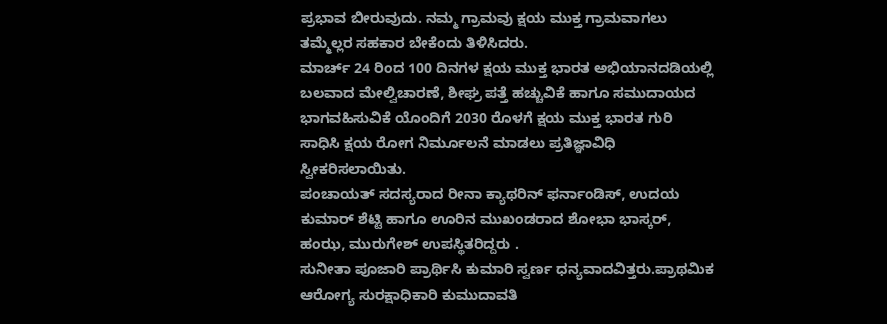ಪ್ರಭಾವ ಬೀರುವುದು. ನಮ್ಮ ಗ್ರಾಮವು ಕ್ಷಯ ಮುಕ್ತ ಗ್ರಾಮವಾಗಲು ತಮ್ಮೆಲ್ಲರ ಸಹಕಾರ ಬೇಕೆಂದು ತಿಳಿಸಿದರು.
ಮಾರ್ಚ್ 24 ರಿಂದ 100 ದಿನಗಳ ಕ್ಷಯ ಮುಕ್ತ ಭಾರತ ಅಭಿಯಾನದಡಿಯಲ್ಲಿ ಬಲವಾದ ಮೇಲ್ವಿಚಾರಣೆ, ಶೀಘ್ರ ಪತ್ತೆ ಹಚ್ಚುವಿಕೆ ಹಾಗೂ ಸಮುದಾಯದ ಭಾಗವಹಿಸುವಿಕೆ ಯೊಂದಿಗೆ 2030 ರೊಳಗೆ ಕ್ಷಯ ಮುಕ್ತ ಭಾರತ ಗುರಿ ಸಾಧಿಸಿ ಕ್ಷಯ ರೋಗ ನಿರ್ಮೂಲನೆ ಮಾಡಲು ಪ್ರತಿಜ್ಞಾವಿಧಿ ಸ್ವೀಕರಿಸಲಾಯಿತು.
ಪಂಚಾಯತ್ ಸದಸ್ಯರಾದ ರೀನಾ ಕ್ಯಾಥರಿನ್ ಫರ್ನಾಂಡಿಸ್, ಉದಯ ಕುಮಾರ್ ಶೆಟ್ಟಿ ಹಾಗೂ ಊರಿನ ಮುಖಂಡರಾದ ಶೋಭಾ ಭಾಸ್ಕರ್, ಹಂಝ, ಮುರುಗೇಶ್ ಉಪಸ್ಥಿತರಿದ್ದರು .
ಸುನೀತಾ ಪೂಜಾರಿ ಪ್ರಾರ್ಥಿಸಿ ಕುಮಾರಿ ಸ್ವರ್ಣ ಧನ್ಯವಾದವಿತ್ತರು.ಪ್ರಾಥಮಿಕ ಆರೋಗ್ಯ ಸುರಕ್ಷಾಧಿಕಾರಿ ಕುಮುದಾವತಿ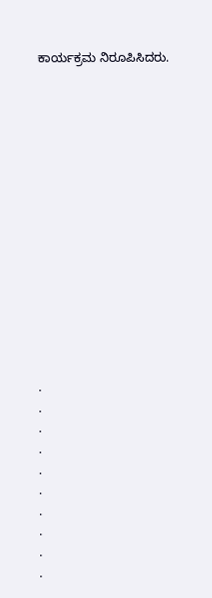ಕಾರ್ಯಕ್ರಮ ನಿರೂಪಿಸಿದರು.















.
.
.
.
.
.
.
.
.
.